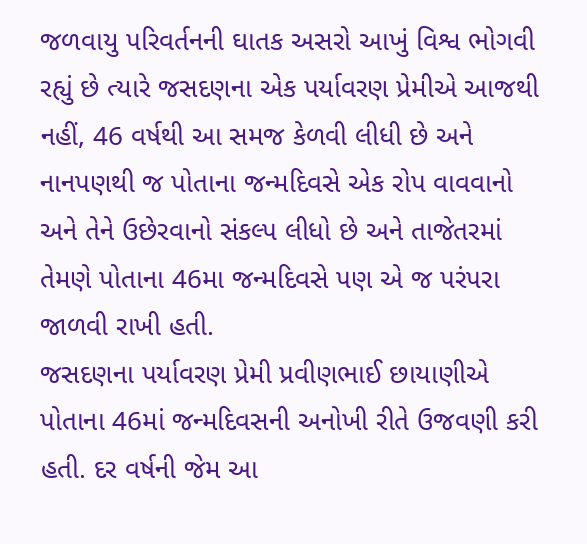જળવાયુ પરિવર્તનની ઘાતક અસરો આખું વિશ્વ ભોગવી રહ્યું છે ત્યારે જસદણના એક પર્યાવરણ પ્રેમીએ આજથી નહીં, 46 વર્ષથી આ સમજ કેળવી લીધી છે અને નાનપણથી જ પોતાના જન્મદિવસે એક રોપ વાવવાનો અને તેને ઉછેરવાનો સંકલ્પ લીધો છે અને તાજેતરમાં તેમણે પોતાના 46મા જન્મદિવસે પણ એ જ પરંપરા જાળવી રાખી હતી.
જસદણના પર્યાવરણ પ્રેમી પ્રવીણભાઈ છાયાણીએ પોતાના 46માં જન્મદિવસની અનોખી રીતે ઉજવણી કરી હતી. દર વર્ષની જેમ આ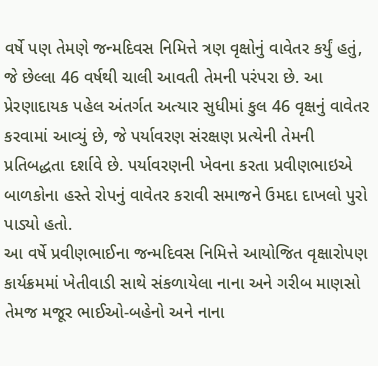વર્ષે પણ તેમણે જન્મદિવસ નિમિત્તે ત્રણ વૃક્ષોનું વાવેતર કર્યું હતું, જે છેલ્લા 46 વર્ષથી ચાલી આવતી તેમની પરંપરા છે. આ પ્રેરણાદાયક પહેલ અંતર્ગત અત્યાર સુધીમાં કુલ 46 વૃક્ષનું વાવેતર કરવામાં આવ્યું છે, જે પર્યાવરણ સંરક્ષણ પ્રત્યેની તેમની પ્રતિબદ્ધતા દર્શાવે છે. પર્યાવરણની ખેવના કરતા પ્રવીણભાઇએ બાળકોના હસ્તે રોપનું વાવેતર કરાવી સમાજને ઉમદા દાખલો પુરો પાડ્યો હતો.
આ વર્ષે પ્રવીણભાઈના જન્મદિવસ નિમિત્તે આયોજિત વૃક્ષારોપણ કાર્યક્રમમાં ખેતીવાડી સાથે સંકળાયેલા નાના અને ગરીબ માણસો તેમજ મજૂર ભાઈઓ-બહેનો અને નાના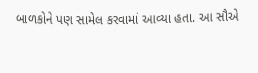બાળકોને પણ સામેલ કરવામાં આવ્યા હતા. આ સૌએ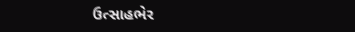ઉત્સાહભેર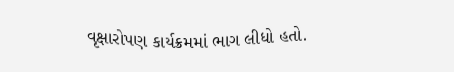વૃક્ષારોપણ કાર્યક્રમમાં ભાગ લીધો હતો.